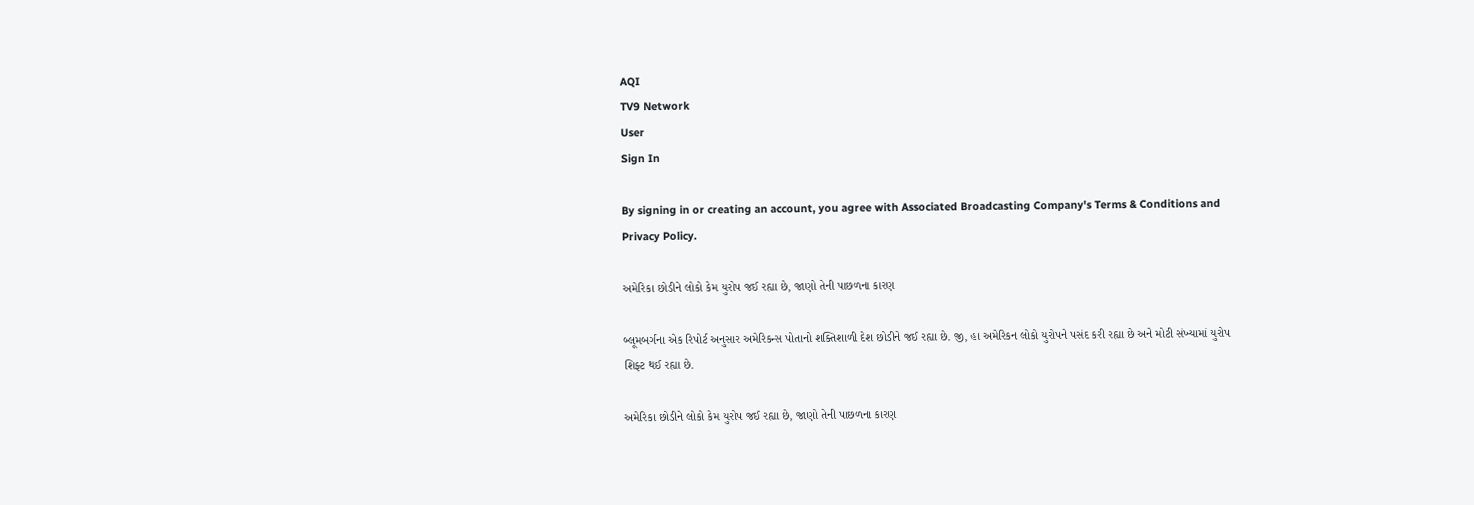AQI
TV9 Network
User
Sign In

By signing in or creating an account, you agree with Associated Broadcasting Company's Terms & Conditions and Privacy Policy.

અમેરિકા છોડીને લોકો કેમ યુરોપ જઈ રહ્યા છે, જાણો તેની પાછળના કારણ

બ્લૂમબર્ગના એક રિપોર્ટ અનુસાર અમેરિકન્સ પોતાનો શક્તિશાળી દેશ છોડીને જઈ રહ્યા છે. જી, હા અમેરિકન લોકો યુરોપને પસંદ કરી રહ્યા છે અને મોટી સંખ્યામાં યુરોપ શિફ્ટ થઈ રહ્યા છે.

અમેરિકા છોડીને લોકો કેમ યુરોપ જઈ રહ્યા છે, જાણો તેની પાછળના કારણ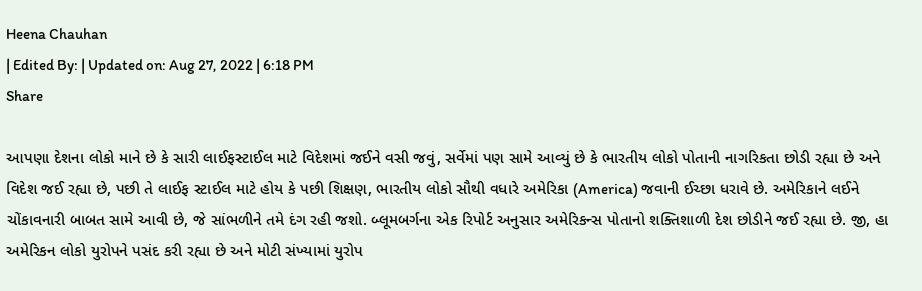Heena Chauhan
| Edited By: | Updated on: Aug 27, 2022 | 6:18 PM
Share

આપણા દેશના લોકો માને છે કે સારી લાઈફસ્ટાઈલ માટે વિદેશમાં જઈને વસી જવું, સર્વેમાં પણ સામે આવ્યું છે કે ભારતીય લોકો પોતાની નાગરિકતા છોડી રહ્યા છે અને વિદેશ જઈ રહ્યા છે, પછી તે લાઈફ સ્ટાઈલ માટે હોય કે પછી શિક્ષણ, ભારતીય લોકો સૌથી વધારે અમેરિકા (America) જવાની ઈચ્છા ધરાવે છે. અમેરિકાને લઈને ચોંકાવનારી બાબત સામે આવી છે, જે સાંભળીને તમે દંગ રહી જશો. બ્લૂમબર્ગના એક રિપોર્ટ અનુસાર અમેરિકન્સ પોતાનો શક્તિશાળી દેશ છોડીને જઈ રહ્યા છે. જી, હા અમેરિકન લોકો યુરોપને પસંદ કરી રહ્યા છે અને મોટી સંખ્યામાં યુરોપ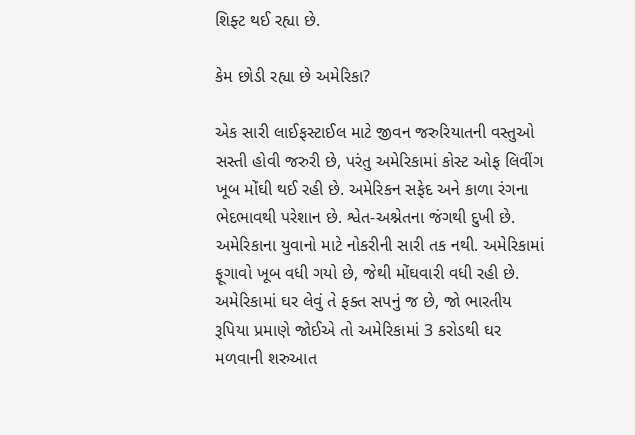શિફ્ટ થઈ રહ્યા છે.

કેમ છોડી રહ્યા છે અમેરિકા?

એક સારી લાઈફસ્ટાઈલ માટે જીવન જરુરિયાતની વસ્તુઓ સસ્તી હોવી જરુરી છે, પરંતુ અમેરિકામાં કોસ્ટ ઓફ લિવીંગ ખૂબ મોંઘી થઈ રહી છે. અમેરિકન સફેદ અને કાળા રંગના ભેદભાવથી પરેશાન છે. શ્વેત-અશ્નેતના જંગથી દુખી છે. અમેરિકાના યુવાનો માટે નોકરીની સારી તક નથી. અમેરિકામાં ફૂગાવો ખૂબ વધી ગયો છે, જેથી મોંઘવારી વધી રહી છે. અમેરિકામાં ઘર લેવું તે ફક્ત સપનું જ છે, જો ભારતીય રૂપિયા પ્રમાણે જોઈએ તો અમેરિકામાં 3 કરોડથી ઘર મળવાની શરુઆત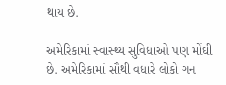થાય છે.

અમેરિકામાં સ્વાસ્થ્ય સુવિધાઓ પણ મોંઘી છે. અમેરિકામાં સૌથી વધારે લોકો ગન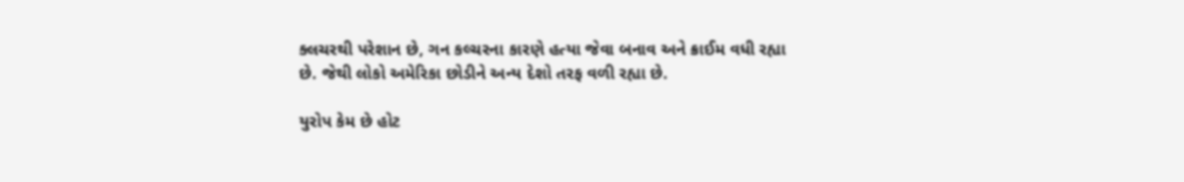ક્લચરથી પરેશાન છે, ગન કલ્ચરના કારણે હત્યા જેવા બનાવ અને ક્રાઈમ વધી રહ્યા છે. જેથી લોકો અમેરિકા છોડીને અન્ય દેશો તરફ વળી રહ્યા છે.

યુરોપ કેમ છે હોટ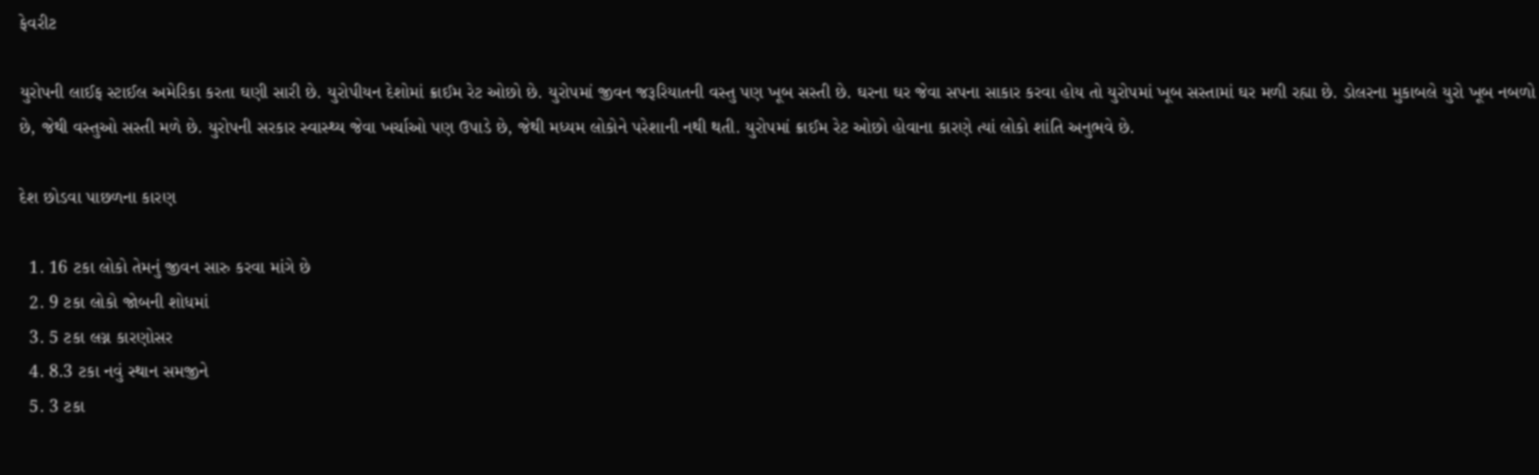ફેવરીટ

યુરોપની લાઈફ સ્ટાઈલ અમેરિકા કરતા ઘણી સારી છે. યુરોપીયન દેશોમાં ક્રાઈમ રેટ ઓછો છે. યુરોપમાં જીવન જરૂરિયાતની વસ્તુ પણ ખૂબ સસ્તી છે. ઘરના ઘર જેવા સપના સાકાર કરવા હોય તો યુરોપમાં ખૂબ સસ્તામાં ઘર મળી રહ્યા છે. ડોલરના મુકાબલે યુરો ખૂબ નબળો છે, જેથી વસ્તુઓ સસ્તી મળે છે. યુરોપની સરકાર સ્વાસ્થ્ય જેવા ખર્ચાઓ પણ ઉપાડે છે, જેથી મધ્યમ લોકોને પરેશાની નથી થતી. યુરોપમાં ક્રાઈમ રેટ ઓછો હોવાના કારણે ત્યાં લોકો શાંતિ અનુભવે છે.

દેશ છોડવા પાછળના કારણ

  1. 16 ટકા લોકો તેમનું જીવન સારુ કરવા માંગે છે
  2. 9 ટકા લોકો જોબની શોધમાં
  3. 5 ટકા લગ્ન કારણોસર
  4. 8.3 ટકા નવું સ્થાન સમજીને
  5. 3 ટકા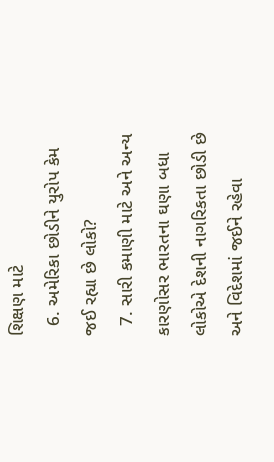શિક્ષણ માટે
  6. અમેરિકા છોડીને યુરોપ કેમ જઈ રહ્યા છે લોકો?
  7. સારી કમાણી માટે અને અન્ય કારણોસર ભારતના ઘણા બધા લોકોએ દેશની નાગરિકતા છોડી છે અને વિદેશમાં જઈને રહેવા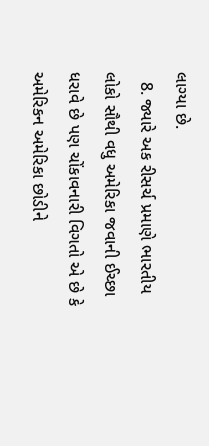લાગ્યા છે.
  8. જ્યારે અક રીસર્ચ પ્રમાણે ભારતીય લોકો સૌથી વધુ અમેરિકા જવાની ઈચ્છા ધરાવે છે પણ ચોંકાવનારી વિગતો એ છે કે અમેરિકન અમેરિકા છોડીને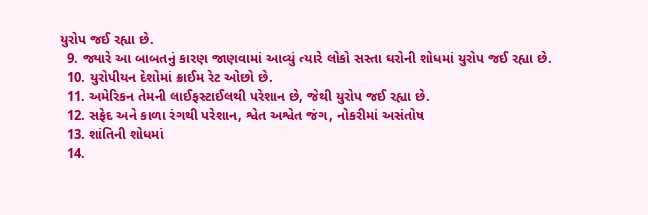યુરોપ જઈ રહ્યા છે.
  9. જ્યારે આ બાબતનું કારણ જાણવામાં આવ્યું ત્યારે લોકો સસ્તા ઘરોની શોધમાં યુરોપ જઈ રહ્યા છે.
  10. યુરોપીયન દેશોમાં ક્રાઈમ રેટ ઓછો છે.
  11. અમેરિકન તેમની લાઈફસ્ટાઈલથી પરેશાન છે, જેથી યુરોપ જઈ રહ્યા છે.
  12. સફેદ અને કાળા રંગથી પરેશાન, શ્વેત અશ્વેત જંગ, નોકરીમાં અસંતોષ
  13. શાંતિની શોધમાં
  14.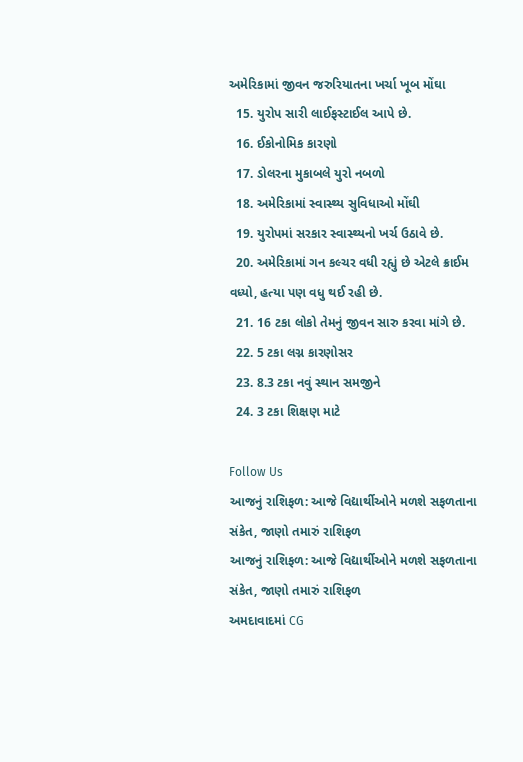અમેરિકામાં જીવન જરુરિયાતના ખર્ચા ખૂબ મોંઘા
  15. યુરોપ સારી લાઈફસ્ટાઈલ આપે છે.
  16. ઈકોનોમિક કારણો
  17. ડોલરના મુકાબલે યુરો નબળો
  18. અમેરિકામાં સ્વાસ્થ્ય સુવિધાઓ મોંઘી
  19. યુરોપમાં સરકાર સ્વાસ્થ્યનો ખર્ચ ઉઠાવે છે.
  20. અમેરિકામાં ગન કલ્ચર વધી રહ્યું છે એટલે ક્રાઈમ વધ્યો, હત્યા પણ વધુ થઈ રહી છે.
  21. 16 ટકા લોકો તેમનું જીવન સારુ કરવા માંગે છે.
  22. 5 ટકા લગ્ન કારણોસર
  23. 8.3 ટકા નવું સ્થાન સમજીને
  24. 3 ટકા શિક્ષણ માટે

Follow Us
આજનું રાશિફળ: આજે વિદ્યાર્થીઓને મળશે સફળતાના સંકેત, જાણો તમારું રાશિફળ
આજનું રાશિફળ: આજે વિદ્યાર્થીઓને મળશે સફળતાના સંકેત, જાણો તમારું રાશિફળ
અમદાવાદમાં CG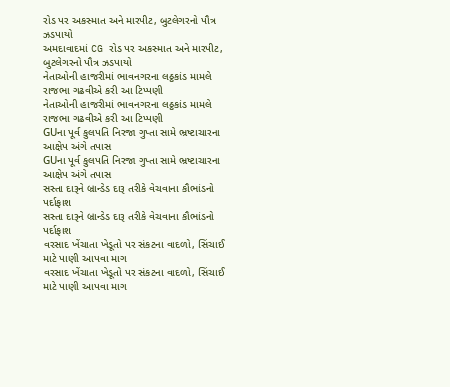રોડ પર અકસ્માત અને મારપીટ, બુટલેગરનો પૌત્ર ઝડપાયો
અમદાવાદમાં CG રોડ પર અકસ્માત અને મારપીટ, બુટલેગરનો પૌત્ર ઝડપાયો
નેતાઓની હાજરીમાં ભાવનગરના લઠ્ઠકાંડ મામલે રાજભા ગઢવીએ કરી આ ટિપ્પણી
નેતાઓની હાજરીમાં ભાવનગરના લઠ્ઠકાંડ મામલે રાજભા ગઢવીએ કરી આ ટિપ્પણી
GUના પૂર્વ કુલપતિ નિરજા ગુપ્તા સામે ભ્રષ્ટાચારના આક્ષેપ અંગે તપાસ
GUના પૂર્વ કુલપતિ નિરજા ગુપ્તા સામે ભ્રષ્ટાચારના આક્ષેપ અંગે તપાસ
સસ્તા દારૂને બ્રાન્ડેડ દારૂ તરીકે વેચવાના કૌભાંડનો પર્દાફાશ
સસ્તા દારૂને બ્રાન્ડેડ દારૂ તરીકે વેચવાના કૌભાંડનો પર્દાફાશ
વરસાદ ખેંચાતા ખેડૂતો પર સંકટના વાદળો, સિંચાઈ માટે પાણી આપવા માગ
વરસાદ ખેંચાતા ખેડૂતો પર સંકટના વાદળો, સિંચાઈ માટે પાણી આપવા માગ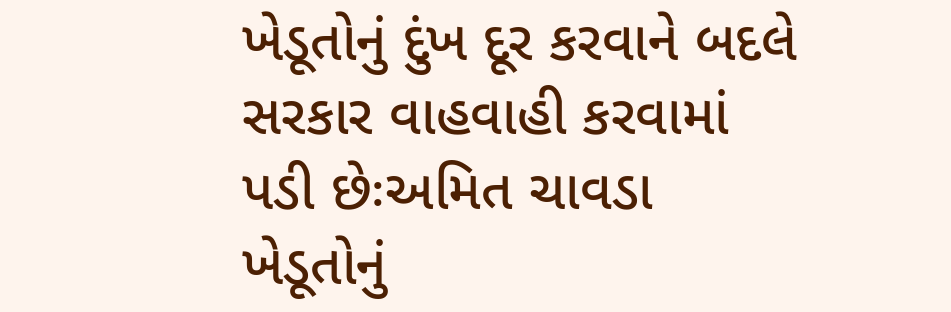ખેડૂતોનું દુંખ દૂર કરવાને બદલે સરકાર વાહવાહી કરવામાં પડી છેઃઅમિત ચાવડા
ખેડૂતોનું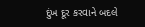દુંખ દૂર કરવાને બદલે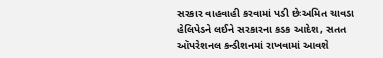સરકાર વાહવાહી કરવામાં પડી છેઃઅમિત ચાવડા
હેલિપેડને લઈને સરકારના કડક આદેશ, સતત ઑપરેશનલ કન્ડીશનમાં રાખવામાં આવશે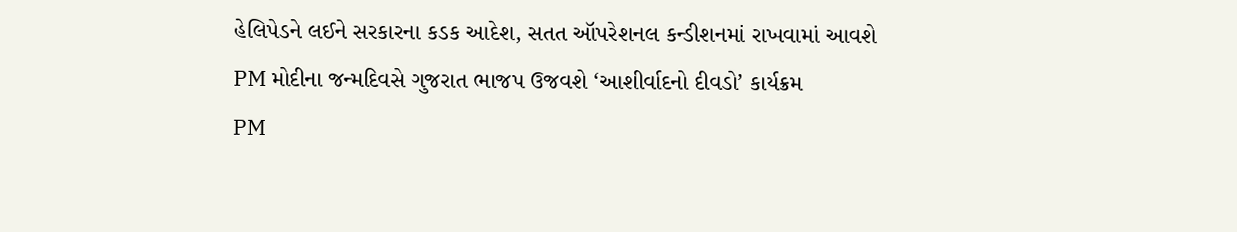હેલિપેડને લઈને સરકારના કડક આદેશ, સતત ઑપરેશનલ કન્ડીશનમાં રાખવામાં આવશે
PM મોદીના જન્મદિવસે ગુજરાત ભાજપ ઉજવશે ‘આશીર્વાદનો દીવડો’ કાર્યક્રમ
PM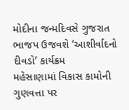મોદીના જન્મદિવસે ગુજરાત ભાજપ ઉજવશે ‘આશીર્વાદનો દીવડો’ કાર્યક્રમ
મહેસાણામાં વિકાસ કામોની ગુણવત્તા પર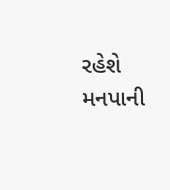રહેશે મનપાની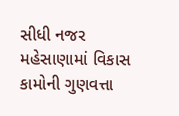સીધી નજર
મહેસાણામાં વિકાસ કામોની ગુણવત્તા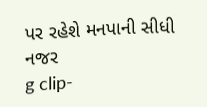પર રહેશે મનપાની સીધી નજર
g clip-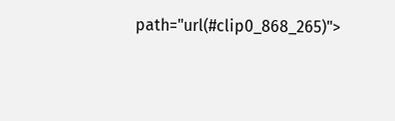path="url(#clip0_868_265)">